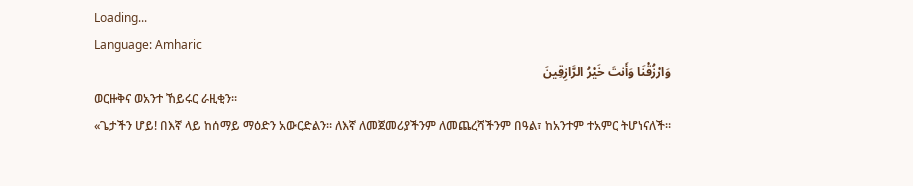Loading...
Language: Amharic
وَارْزُقْنَا وَأَنتَ خَيْرُ الرَّازِقِينَ
ወርዙቅና ወአንተ ኸይሩር ራዚቂን።
«ጌታችን ሆይ! በእኛ ላይ ከሰማይ ማዕድን አውርድልን። ለእኛ ለመጀመሪያችንም ለመጨረሻችንም በዓል፣ ከአንተም ተአምር ትሆነናለች።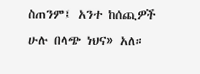ስጠንም፤ አንተ ከሰጪዎች ሁሉ በላጭ ነህና» አለ።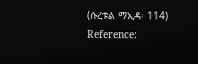(ሱረቱል ማኢዳ፡ 114)
Reference: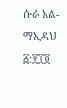ሱራ አል-ማኢዳህ ፭:፻፲፬